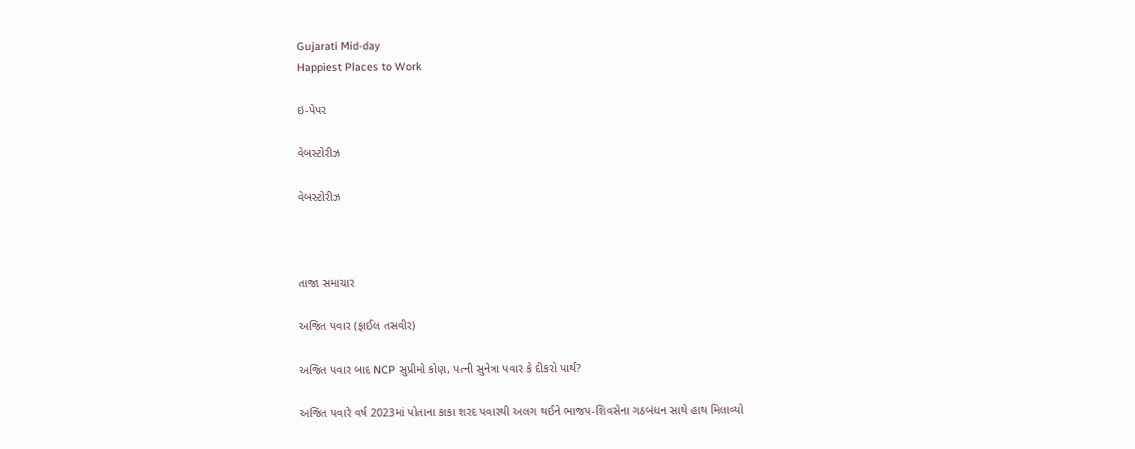Gujarati Mid-day
Happiest Places to Work

ઇ-પેપર

વેબસ્ટોરીઝ

વેબસ્ટોરીઝ



તાજા સમાચાર

અજિત પવાર (ફાઈલ તસવીર)

અજિત પવાર બાદ NCP સુપ્રીમો કોણ, પત્ની સુનેત્રા પવાર કે દીકરો પાર્થ?

અજિત પવારે વર્ષ 2023માં પોતાના કાકા શરદ પવારથી અલગ થઈને ભાજપ-શિવસેના ગઠબંધન સાથે હાથ મિલાવ્યો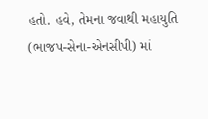હતો. હવે, તેમના જવાથી મહાયુતિ (ભાજપ-સેના-એનસીપી) માં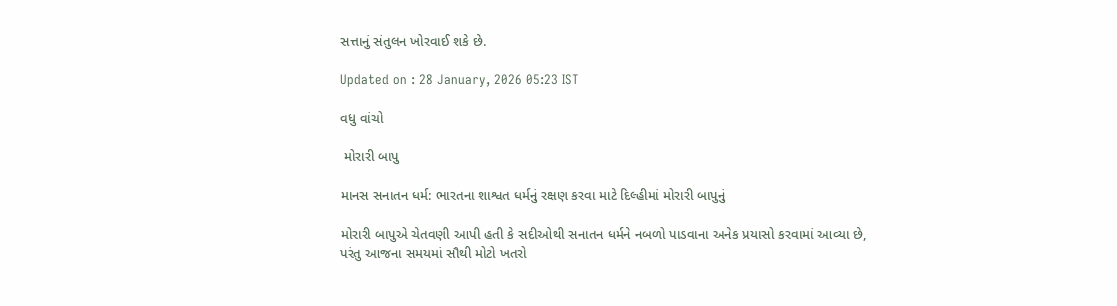સત્તાનું સંતુલન ખોરવાઈ શકે છે.

Updated on : 28 January, 2026 05:23 IST

વધુ વાંચો

 મોરારી બાપુ

માનસ સનાતન ધર્મ: ભારતના શાશ્વત ધર્મનું રક્ષણ કરવા માટે દિલ્હીમાં મોરારી બાપુનું

મોરારી બાપુએ ચેતવણી આપી હતી કે સદીઓથી સનાતન ધર્મને નબળો પાડવાના અનેક પ્રયાસો કરવામાં આવ્યા છે, પરંતુ આજના સમયમાં સૌથી મોટો ખતરો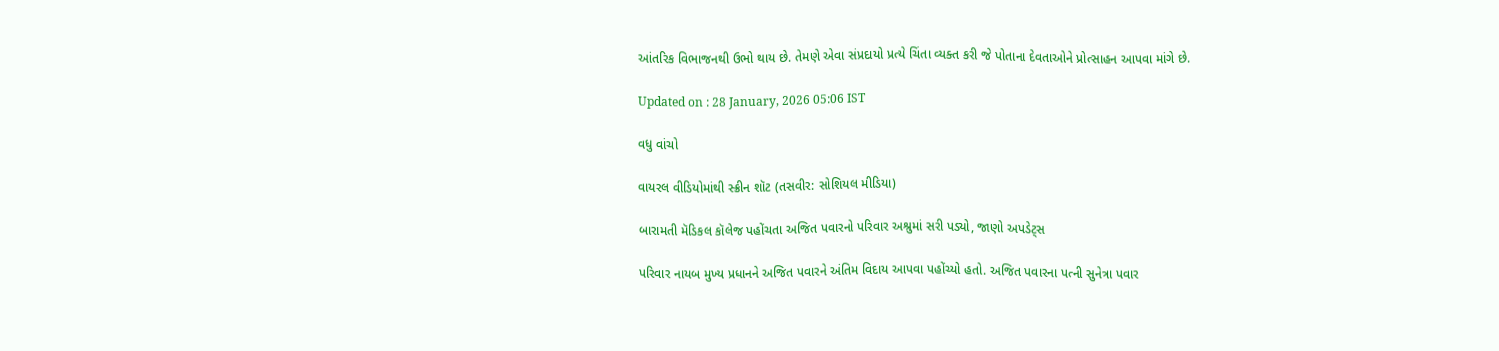આંતરિક વિભાજનથી ઉભો થાય છે. તેમણે એવા સંપ્રદાયો પ્રત્યે ચિંતા વ્યક્ત કરી જે પોતાના દેવતાઓને પ્રોત્સાહન આપવા માંગે છે.

Updated on : 28 January, 2026 05:06 IST

વધુ વાંચો

વાયરલ વીડિયોમાંથી સ્ક્રીન શૉટ (તસવીર: સોશિયલ મીડિયા)

બારામતી મૅડિકલ કૉલેજ પહોંચતા અજિત પવારનો પરિવાર અશ્રુમાં સરી પડ્યો, જાણો અપડેટ્સ

પરિવાર નાયબ મુખ્ય પ્રધાનને અજિત પવારને અંતિમ વિદાય આપવા પહોંચ્યો હતો. અજિત પવારના પત્ની સુનેત્રા પવાર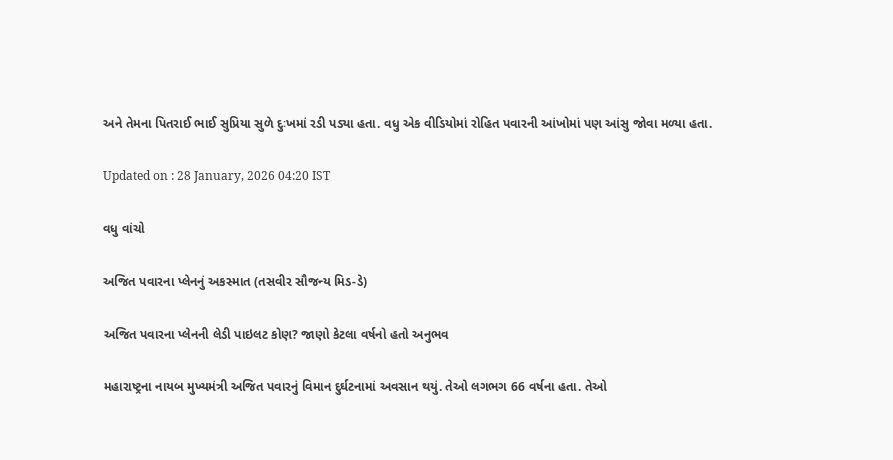અને તેમના પિતરાઈ ભાઈ સુપ્રિયા સુળે દુઃખમાં રડી પડ્યા હતા. વધુ એક વીડિયોમાં રોહિત પવારની આંખોમાં પણ આંસુ જોવા મળ્યા હતા.

Updated on : 28 January, 2026 04:20 IST

વધુ વાંચો

અજિત પવારના પ્લેનનું અકસ્માત (તસવીર સૌજન્ય મિડ-ડે)

અજિત પવારના પ્લેનની લેડી પાઇલટ કોણ? જાણો કેટલા વર્ષનો હતો અનુભવ

મહારાષ્ટ્રના નાયબ મુખ્યમંત્રી અજિત પવારનું વિમાન દુર્ઘટનામાં અવસાન થયું. તેઓ લગભગ 66 વર્ષના હતા. તેઓ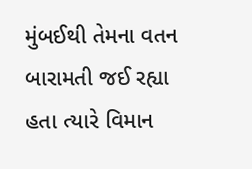મુંબઈથી તેમના વતન બારામતી જઈ રહ્યા હતા ત્યારે વિમાન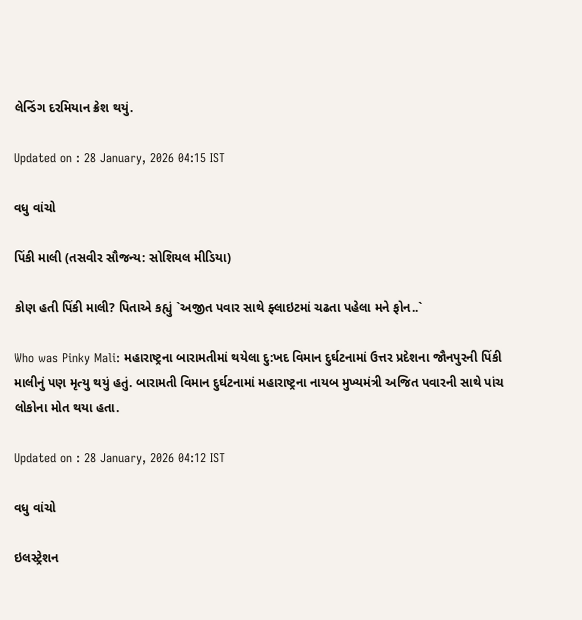લેન્ડિંગ દરમિયાન ક્રેશ થયું.

Updated on : 28 January, 2026 04:15 IST

વધુ વાંચો

પિંકી માલી (તસવીર સૌજન્ય: સોશિયલ મીડિયા)

કોણ હતી પિંકી માલી? પિતાએ કહ્યું `અજીત પવાર સાથે ફ્લાઇટમાં ચઢતા પહેલા મને ફોન..`

Who was Pinky Mali: મહારાષ્ટ્રના બારામતીમાં થયેલા દુ:ખદ વિમાન દુર્ઘટનામાં ઉત્તર પ્રદેશના જૌનપુરની પિંકી માલીનું પણ મૃત્યુ થયું હતું. બારામતી વિમાન દુર્ઘટનામાં મહારાષ્ટ્રના નાયબ મુખ્યમંત્રી અજિત પવારની સાથે પાંચ લોકોના મોત થયા હતા.

Updated on : 28 January, 2026 04:12 IST

વધુ વાંચો

ઇલસ્ટ્રેશન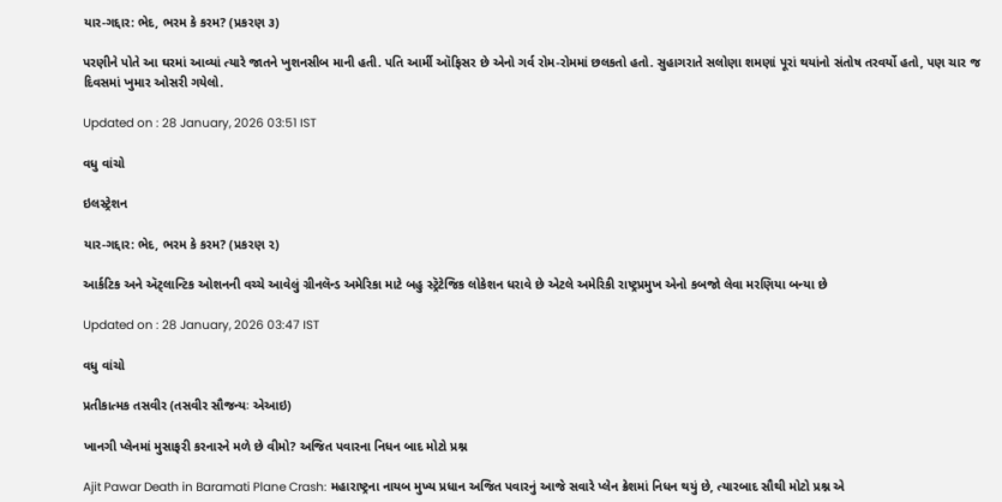યાર-ગદ્દાર: ભેદ, ભરમ કે કરમ? (પ્રકરણ ૩)

પરણીને પોતે આ ઘરમાં આવ્યાં ત્યારે જાતને ખુશનસીબ માની હતી. પતિ આર્મી ઑફિસર છે એનો ગર્વ રોમ-રોમમાં છલકતો હતો. સુહાગરાતે સલોણા શમણાં પૂરાં થયાંનો સંતોષ તરવર્યો હતો, પણ ચાર જ દિવસમાં ખુમાર ઓસરી ગયેલો.

Updated on : 28 January, 2026 03:51 IST

વધુ વાંચો

ઇલસ્ટ્રેશન

યાર-ગદ્દાર: ભેદ, ભરમ કે કરમ? (પ્રકરણ ૨)

આર્કટિક અને ઍટ્લાન્ટિક ઓશનની વચ્ચે આવેલું ગ્રીનલૅન્ડ અમેરિકા માટે બહુ સ્ટ્રૅટેજિક લોકેશન ધરાવે છે એટલે અમેરિકી રાષ્ટ્રપ્રમુખ એનો કબજો લેવા મરણિયા બન્યા છે

Updated on : 28 January, 2026 03:47 IST

વધુ વાંચો

પ્રતીકાત્મક તસવીર (તસવીર સૌજન્યઃ એઆઇ)

ખાનગી પ્લેનમાં મુસાફરી કરનારને મળે છે વીમો? અજિત પવારના નિધન બાદ મોટો પ્રશ્ન

Ajit Pawar Death in Baramati Plane Crash: મહારાષ્ટ્રના નાયબ મુખ્ય પ્રધાન અજિત પવારનું આજે સવારે પ્લેન ક્રેશમાં નિધન થયું છે, ત્યારબાદ સૌથી મોટો પ્રશ્ન એ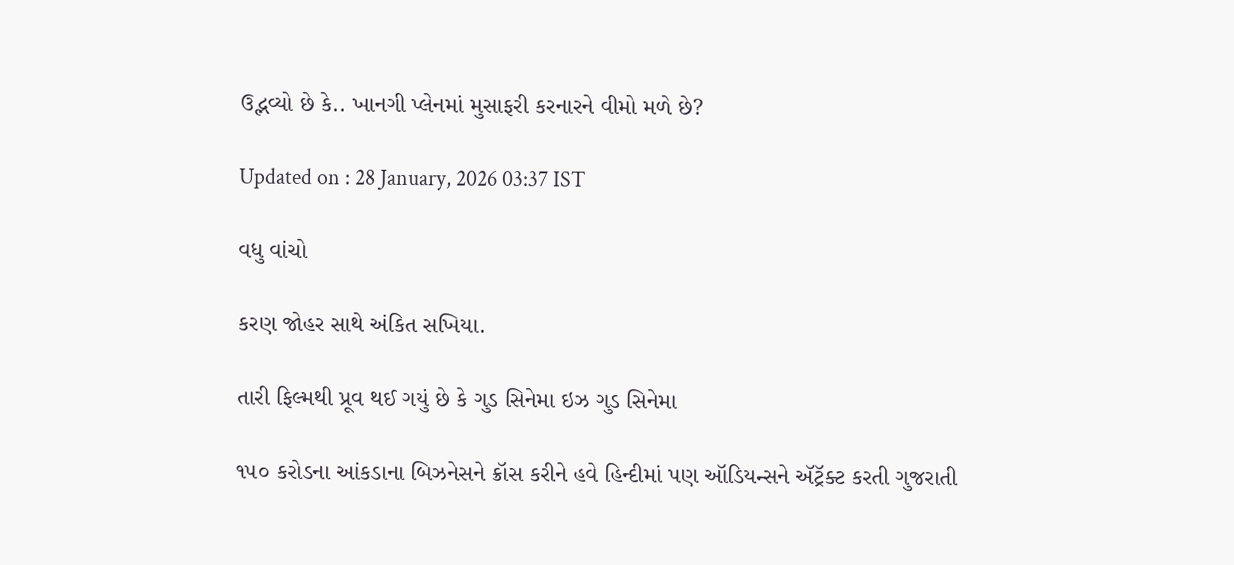ઉદ્ભવ્યો છે કે.. ખાનગી પ્લેનમાં મુસાફરી કરનારને વીમો મળે છે?

Updated on : 28 January, 2026 03:37 IST

વધુ વાંચો

કરણ જોહર સાથે અંકિત સખિયા.

તારી ફિલ્મથી પ્રૂવ થઈ ગયું છે કે ગુડ સિનેમા ઇઝ ગુડ સિનેમા

૧૫૦ કરોડના આંકડાના બિઝનેસને ક્રૉસ કરીને હવે હિન્દીમાં પણ ઑડિયન્સને ઍટ્રૅક્ટ કરતી ગુજરાતી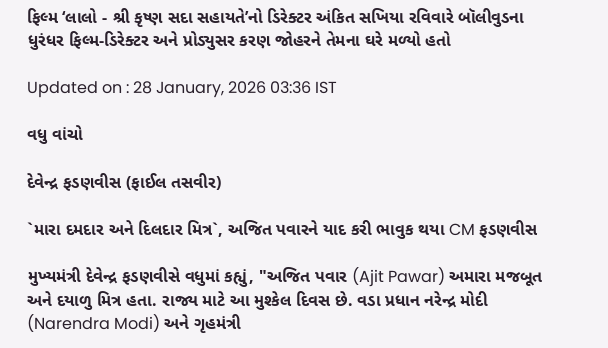ફિલ્મ ‘લાલો - શ્રી કૃષ્ણ સદા સહાયતે’નો ડિરેક્ટર અંકિત સખિયા રવિવારે બૉલીવુડના ધુરંધર ફિલ્મ-ડિરેક્ટર અને પ્રોડ્યુસર કરણ જોહરને તેમના ઘરે મળ્યો હતો

Updated on : 28 January, 2026 03:36 IST

વધુ વાંચો

દેવેન્દ્ર ફડણવીસ (ફાઈલ તસવીર)

`મારા દમદાર અને દિલદાર મિત્ર`, અજિત પવારને યાદ કરી ભાવુક થયા CM ફડણવીસ

મુખ્યમંત્રી દેવેન્દ્ર ફડણવીસે વધુમાં કહ્યું, "અજિત પવાર (Ajit Pawar) અમારા મજબૂત અને દયાળુ મિત્ર હતા. રાજ્ય માટે આ મુશ્કેલ દિવસ છે. વડા પ્રધાન નરેન્દ્ર મોદી (Narendra Modi) અને ગૃહમંત્રી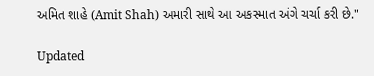અમિત શાહે (Amit Shah) અમારી સાથે આ અકસ્માત અંગે ચર્ચા કરી છે."

Updated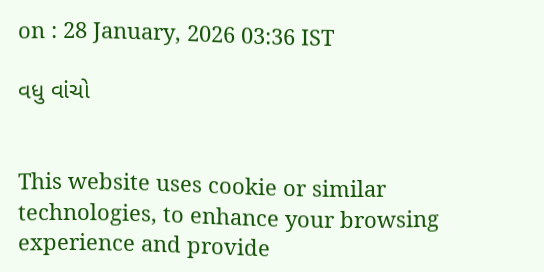on : 28 January, 2026 03:36 IST

વધુ વાંચો


This website uses cookie or similar technologies, to enhance your browsing experience and provide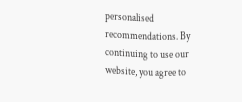personalised recommendations. By continuing to use our website, you agree to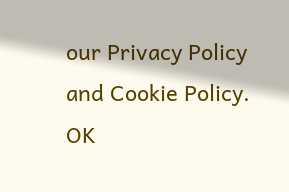our Privacy Policy and Cookie Policy. OK